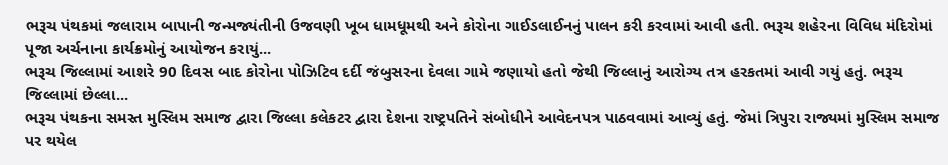ભરૂચ પંથકમાં જલારામ બાપાની જન્મજ્યંતીની ઉજવણી ખૂબ ધામધૂમથી અને કોરોના ગાઈડલાઈનનું પાલન કરી કરવામાં આવી હતી. ભરૂચ શહેરના વિવિધ મંદિરોમાં પૂજા અર્ચનાના કાર્યક્રમોનું આયોજન કરાયું...
ભરૂચ જિલ્લામાં આશરે 90 દિવસ બાદ કોરોના પોઝિટિવ દર્દી જંબુસરના દેવલા ગામે જણાયો હતો જેથી જિલ્લાનું આરોગ્ય તત્ર હરકતમાં આવી ગયું હતું. ભરૂચ જિલ્લામાં છેલ્લા...
ભરૂચ પંથકના સમસ્ત મુસ્લિમ સમાજ દ્વારા જિલ્લા કલેકટર દ્વારા દેશના રાષ્ટ્રપતિને સંબોધીને આવેદનપત્ર પાઠવવામાં આવ્યું હતું. જેમાં ત્રિપુરા રાજ્યમાં મુસ્લિમ સમાજ પર થયેલ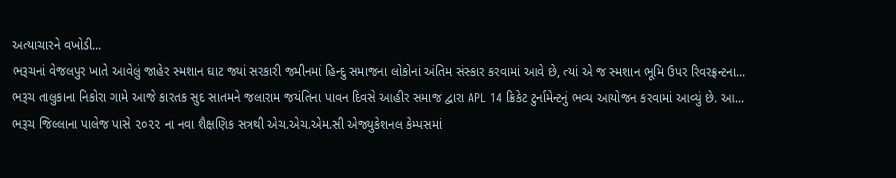અત્યાચારને વખોડી...
ભરૂચનાં વેજલપુર ખાતે આવેલું જાહેર સ્મશાન ઘાટ જ્યાં સરકારી જમીનમાં હિન્દુ સમાજના લોકોનાં અંતિમ સંસ્કાર કરવામાં આવે છે, ત્યાં એ જ સ્મશાન ભૂમિ ઉપર રિવરફ્રન્ટના...
ભરૂચ તાલુકાના નિકોરા ગામે આજે કારતક સુદ સાતમને જલારામ જયંતિના પાવન દિવસે આહીર સમાજ દ્વારા APL 14 ક્રિકેટ ટુર્નામેન્ટનું ભવ્ય આયોજન કરવામાં આવ્યું છે. આ...
ભરૂચ જિલ્લાના પાલેજ પાસે ૨૦૨૨ ના નવા શૈક્ષણિક સત્રથી એચ.એચ.એમ.સી એજ્યુકેશનલ કેમ્પસમાં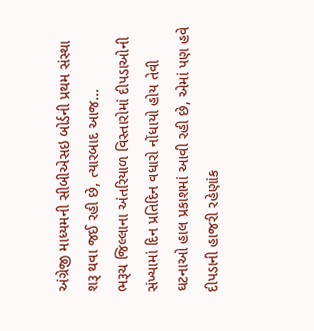અંગ્રેજી માધ્યમની સીબીએસઇ બોર્ડની પ્રથમ સંસ્થા શરૂ થવા જઈ રહી છે, ત્યારબાદ આજ...
ભરૂચ જિલ્લાના અંતરિયાળ વિસ્તારોમાં દીપડાઓની સંખ્યામાં દિન પ્રતિદિન વધારો નોંધાયો હોય તેવી ઘટનાઓ હાલ પ્રકાશમાં આવી રહી છે, એમાં પણ હવે દીપડાની હાજરી રહેણાંક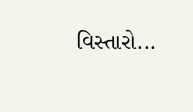વિસ્તારો...